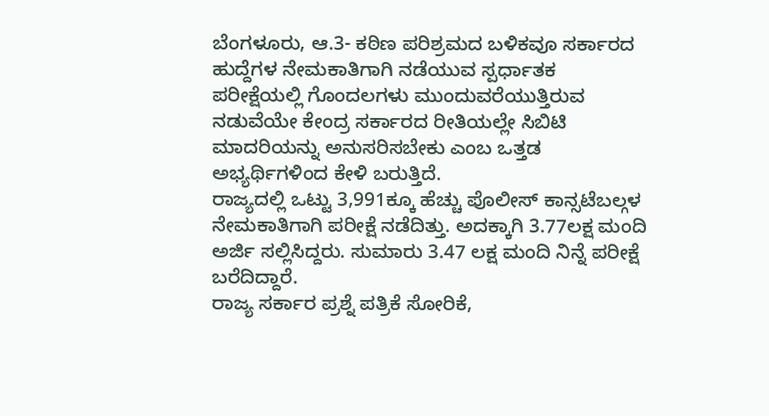ಬೆಂಗಳೂರು, ಆ.3- ಕಠಿಣ ಪರಿಶ್ರಮದ ಬಳಿಕವೂ ಸರ್ಕಾರದ ಹುದ್ದೆಗಳ ನೇಮಕಾತಿಗಾಗಿ ನಡೆಯುವ ಸ್ಪರ್ಧಾತಕ ಪರೀಕ್ಷೆಯಲ್ಲಿ ಗೊಂದಲಗಳು ಮುಂದುವರೆಯುತ್ತಿರುವ ನಡುವೆಯೇ ಕೇಂದ್ರ ಸರ್ಕಾರದ ರೀತಿಯಲ್ಲೇ ಸಿಬಿಟಿ ಮಾದರಿಯನ್ನು ಅನುಸರಿಸಬೇಕು ಎಂಬ ಒತ್ತಡ ಅಭ್ಯರ್ಥಿಗಳಿಂದ ಕೇಳಿ ಬರುತ್ತಿದೆ.
ರಾಜ್ಯದಲ್ಲಿ ಒಟ್ಟು 3,991ಕ್ಕೂ ಹೆಚ್ಚು ಪೊಲೀಸ್ ಕಾನ್ಸಟೆಬಲ್ಗಳ ನೇಮಕಾತಿಗಾಗಿ ಪರೀಕ್ಷೆ ನಡೆದಿತ್ತು. ಅದಕ್ಕಾಗಿ 3.77ಲಕ್ಷ ಮಂದಿ ಅರ್ಜಿ ಸಲ್ಲಿಸಿದ್ದರು. ಸುಮಾರು 3.47 ಲಕ್ಷ ಮಂದಿ ನಿನ್ನೆ ಪರೀಕ್ಷೆ ಬರೆದಿದ್ದಾರೆ.
ರಾಜ್ಯ ಸರ್ಕಾರ ಪ್ರಶ್ನೆ ಪತ್ರಿಕೆ ಸೋರಿಕೆ,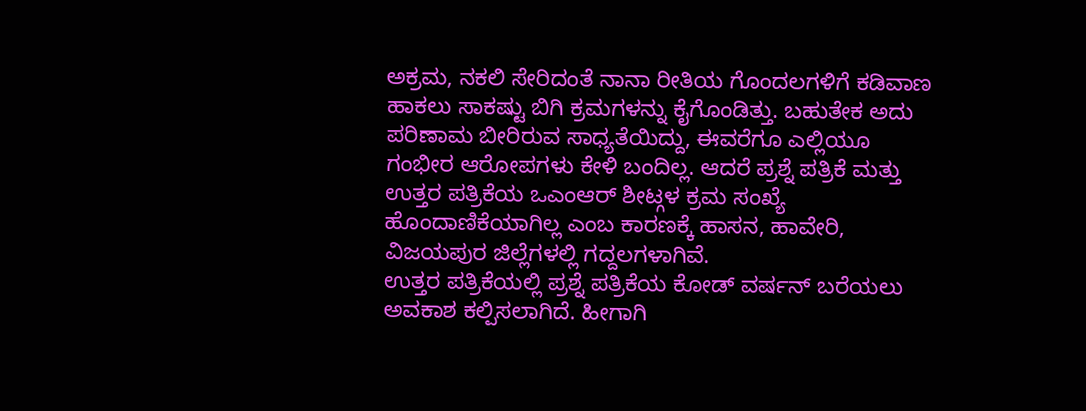ಅಕ್ರಮ, ನಕಲಿ ಸೇರಿದಂತೆ ನಾನಾ ರೀತಿಯ ಗೊಂದಲಗಳಿಗೆ ಕಡಿವಾಣ ಹಾಕಲು ಸಾಕಷ್ಟು ಬಿಗಿ ಕ್ರಮಗಳನ್ನು ಕೈಗೊಂಡಿತ್ತು. ಬಹುತೇಕ ಅದು ಪರಿಣಾಮ ಬೀರಿರುವ ಸಾಧ್ಯತೆಯಿದ್ದು, ಈವರೆಗೂ ಎಲ್ಲಿಯೂ ಗಂಭೀರ ಆರೋಪಗಳು ಕೇಳಿ ಬಂದಿಲ್ಲ. ಆದರೆ ಪ್ರಶ್ನೆ ಪತ್ರಿಕೆ ಮತ್ತು ಉತ್ತರ ಪತ್ರಿಕೆಯ ಒಎಂಆರ್ ಶೀಟ್ಗಳ ಕ್ರಮ ಸಂಖ್ಯೆ ಹೊಂದಾಣಿಕೆಯಾಗಿಲ್ಲ ಎಂಬ ಕಾರಣಕ್ಕೆ ಹಾಸನ, ಹಾವೇರಿ, ವಿಜಯಪುರ ಜಿಲ್ಲೆಗಳಲ್ಲಿ ಗದ್ದಲಗಳಾಗಿವೆ.
ಉತ್ತರ ಪತ್ರಿಕೆಯಲ್ಲಿ ಪ್ರಶ್ನೆ ಪತ್ರಿಕೆಯ ಕೋಡ್ ವರ್ಷನ್ ಬರೆಯಲು ಅವಕಾಶ ಕಲ್ಪಿಸಲಾಗಿದೆ. ಹೀಗಾಗಿ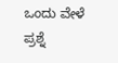ಒಂದು ವೇಳೆ ಪ್ರಶ್ನೆ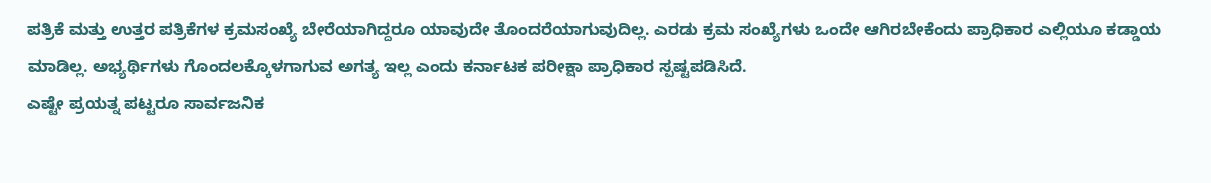ಪತ್ರಿಕೆ ಮತ್ತು ಉತ್ತರ ಪತ್ರಿಕೆಗಳ ಕ್ರಮಸಂಖ್ಯೆ ಬೇರೆಯಾಗಿದ್ದರೂ ಯಾವುದೇ ತೊಂದರೆಯಾಗುವುದಿಲ್ಲ. ಎರಡು ಕ್ರಮ ಸಂಖ್ಯೆಗಳು ಒಂದೇ ಆಗಿರಬೇಕೆಂದು ಪ್ರಾಧಿಕಾರ ಎಲ್ಲಿಯೂ ಕಡ್ಡಾಯ ಮಾಡಿಲ್ಲ. ಅಭ್ಯರ್ಥಿಗಳು ಗೊಂದಲಕ್ಕೊಳಗಾಗುವ ಅಗತ್ಯ ಇಲ್ಲ ಎಂದು ಕರ್ನಾಟಕ ಪರೀಕ್ಷಾ ಪ್ರಾಧಿಕಾರ ಸ್ಪಷ್ಟಪಡಿಸಿದೆ.
ಎಷ್ಟೇ ಪ್ರಯತ್ನ ಪಟ್ಟರೂ ಸಾರ್ವಜನಿಕ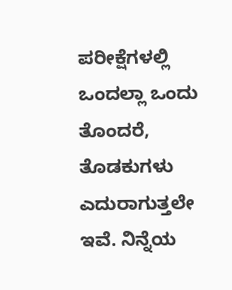ಪರೀಕ್ಷೆಗಳಲ್ಲಿ ಒಂದಲ್ಲಾ ಒಂದು ತೊಂದರೆ, ತೊಡಕುಗಳು ಎದುರಾಗುತ್ತಲೇ ಇವೆ. ನಿನ್ನೆಯ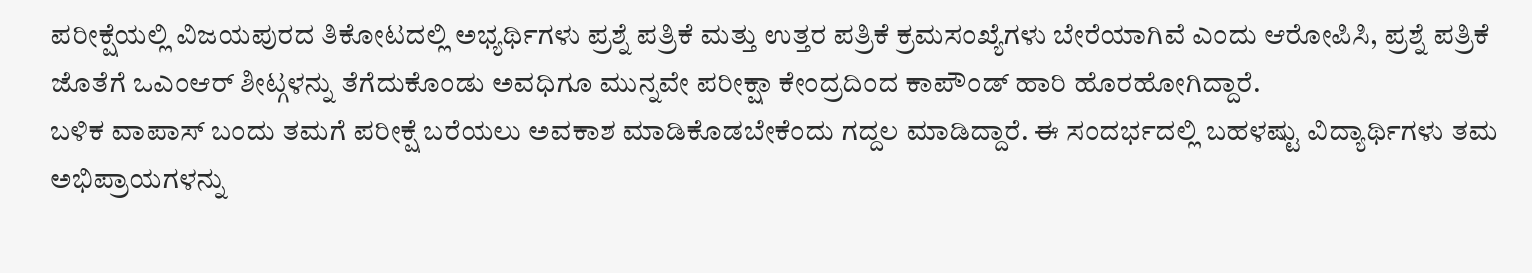ಪರೀಕ್ಷೆಯಲ್ಲಿ ವಿಜಯಪುರದ ತಿಕೋಟದಲ್ಲಿ ಅಭ್ಯರ್ಥಿಗಳು ಪ್ರಶ್ನೆ ಪತ್ರಿಕೆ ಮತ್ತು ಉತ್ತರ ಪತ್ರಿಕೆ ಕ್ರಮಸಂಖ್ಯೆಗಳು ಬೇರೆಯಾಗಿವೆ ಎಂದು ಆರೋಪಿಸಿ, ಪ್ರಶ್ನೆ ಪತ್ರಿಕೆ ಜೊತೆಗೆ ಒಎಂಆರ್ ಶೀಟ್ಗಳನ್ನು ತೆಗೆದುಕೊಂಡು ಅವಧಿಗೂ ಮುನ್ನವೇ ಪರೀಕ್ಷಾ ಕೇಂದ್ರದಿಂದ ಕಾಪೌಂಡ್ ಹಾರಿ ಹೊರಹೋಗಿದ್ದಾರೆ.
ಬಳಿಕ ವಾಪಾಸ್ ಬಂದು ತಮಗೆ ಪರೀಕ್ಷೆ ಬರೆಯಲು ಅವಕಾಶ ಮಾಡಿಕೊಡಬೇಕೆಂದು ಗದ್ದಲ ಮಾಡಿದ್ದಾರೆ. ಈ ಸಂದರ್ಭದಲ್ಲಿ ಬಹಳಷ್ಟು ವಿದ್ಯಾರ್ಥಿಗಳು ತಮ ಅಭಿಪ್ರಾಯಗಳನ್ನು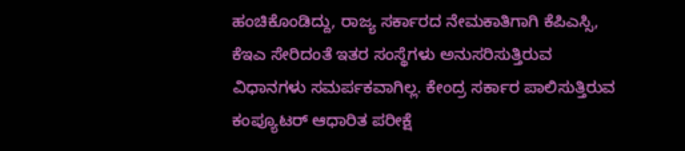ಹಂಚಿಕೊಂಡಿದ್ದು, ರಾಜ್ಯ ಸರ್ಕಾರದ ನೇಮಕಾತಿಗಾಗಿ ಕೆಪಿಎಸ್ಸಿ, ಕೆಇಎ ಸೇರಿದಂತೆ ಇತರ ಸಂಸ್ಥೆಗಳು ಅನುಸರಿಸುತ್ತಿರುವ ವಿಧಾನಗಳು ಸಮರ್ಪಕವಾಗಿಲ್ಲ. ಕೇಂದ್ರ ಸರ್ಕಾರ ಪಾಲಿಸುತ್ತಿರುವ ಕಂಪ್ಯೂಟರ್ ಆಧಾರಿತ ಪರೀಕ್ಷೆ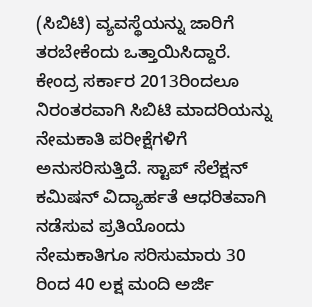(ಸಿಬಿಟಿ) ವ್ಯವಸ್ಥೆಯನ್ನು ಜಾರಿಗೆ ತರಬೇಕೆಂದು ಒತ್ತಾಯಿಸಿದ್ದಾರೆ.
ಕೇಂದ್ರ ಸರ್ಕಾರ 2013ರಿಂದಲೂ ನಿರಂತರವಾಗಿ ಸಿಬಿಟಿ ಮಾದರಿಯನ್ನು ನೇಮಕಾತಿ ಪರೀಕ್ಷೆಗಳಿಗೆ ಅನುಸರಿಸುತ್ತಿದೆ. ಸ್ಟಾಪ್ ಸೆಲೆಕ್ಷನ್ ಕಮಿಷನ್ ವಿದ್ಯಾರ್ಹತೆ ಆಧರಿತವಾಗಿ ನಡೆಸುವ ಪ್ರತಿಯೊಂದು ನೇಮಕಾತಿಗೂ ಸರಿಸುಮಾರು 30 ರಿಂದ 40 ಲಕ್ಷ ಮಂದಿ ಅರ್ಜಿ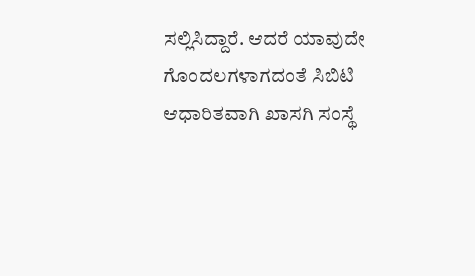ಸಲ್ಲಿಸಿದ್ದಾರೆ. ಆದರೆ ಯಾವುದೇ ಗೊಂದಲಗಳಾಗದಂತೆ ಸಿಬಿಟಿ ಆಧಾರಿತವಾಗಿ ಖಾಸಗಿ ಸಂಸ್ಥೆ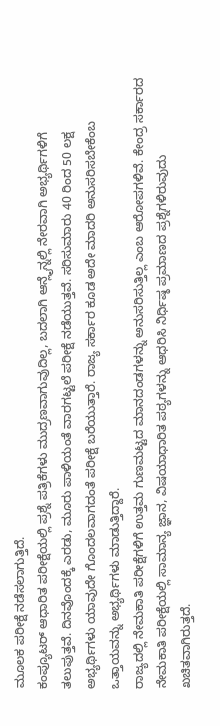ಮೂಲಕ ಪರೀಕ್ಷೆ ನಡೆಸಲಾಗುತ್ತಿದೆ.
ಕಂಪ್ಯೂಟರ್ ಆಧಾರಿತ ಪರೀಕ್ಷೆಯಲ್ಲಿ ಪ್ರಶ್ನೆ ಪತ್ರಿಕೆಗಳು ಮುದ್ರಣವಾಗುವುದಿಲ್ಲ, ಬದಲಾಗಿ ಆನ್ಲೈನ್ನಲ್ಲಿ ನೇರವಾಗಿ ಅಭ್ಯರ್ಥಿಗಳಿಗೆ ತಲುಪುತ್ತವೆ. ದಿನವೊಂದಕ್ಕೆ ಎರಡು, ಮೂರು ಪಾಳಿಯಂತೆ ವಾರಗಟ್ಟಲೆ ಪರೀಕ್ಷೆ ನಡೆಯುತ್ತವೆ. ಸರಿಸುಮಾರು 40 ರಿಂದ 50 ಲಕ್ಷ ಅಭ್ಯರ್ಥಿಗಳು ಯಾವುದೇ ಗೊಂದಲವಾಗದಂತೆ ಪರೀಕ್ಷೆ ಬರೆಯುತ್ತಾರೆ. ರಾಜ್ಯ ಸರ್ಕಾರ ಕೂಡ ಅದೇ ಮಾದರಿ ಅನುಸರಿಸಬೇಕೆಂಬ ಒತ್ತಾಯವನ್ನು ಅಭ್ಯರ್ಥಿಗಳು ಮಾಡುತ್ತಿದ್ದಾರೆ.
ರಾಜ್ಯದಲ್ಲಿ ನೇಮಕಾತಿ ಪರೀಕ್ಷೆಗಳಿಗೆ ಉತ್ತಮ ಗುಣಮಟ್ಟದ ಮಾನದಂಡಗಳನ್ನು ಅನುಸರಿಸುತ್ತಿಲ್ಲ ಎಂಬ ಆರೋಪಗಳಿವೆ. ಕೇಂದ್ರ ಸರ್ಕಾರದ ನೇಮಕಾತಿ ಪರೀಕ್ಷೆಯಲ್ಲಿ ಸಾಮಾನ್ಯ ಜ್ಞಾನ, ವಿಷಯಾಧಾರಿತ ಪಠ್ಯಗಳನ್ನು ಆಧರಿಸಿ ನಿರ್ಧಿಷ್ಠ ಪ್ರಮಾಣದ ಪ್ರಶ್ನೆಗಳಿರುವುದು ಖಚಿತವಾಗಿರುತ್ತದೆ.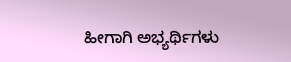ಹೀಗಾಗಿ ಅಭ್ಯರ್ಥಿಗಳು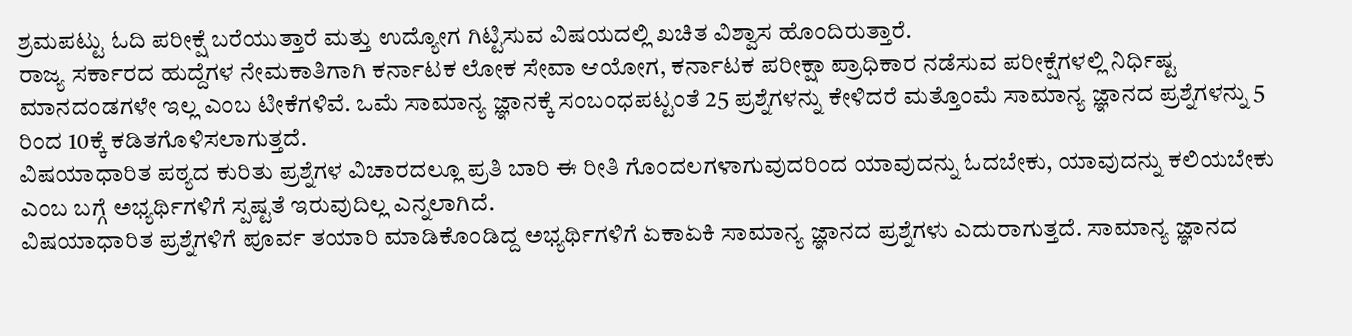ಶ್ರಮಪಟ್ಟು ಓದಿ ಪರೀಕ್ಷೆ ಬರೆಯುತ್ತಾರೆ ಮತ್ತು ಉದ್ಯೋಗ ಗಿಟ್ಟಿಸುವ ವಿಷಯದಲ್ಲಿ ಖಚಿತ ವಿಶ್ವಾಸ ಹೊಂದಿರುತ್ತಾರೆ.
ರಾಜ್ಯ ಸರ್ಕಾರದ ಹುದ್ದೆಗಳ ನೇಮಕಾತಿಗಾಗಿ ಕರ್ನಾಟಕ ಲೋಕ ಸೇವಾ ಆಯೋಗ, ಕರ್ನಾಟಕ ಪರೀಕ್ಷಾ ಪ್ರಾಧಿಕಾರ ನಡೆಸುವ ಪರೀಕ್ಷೆಗಳಲ್ಲಿ ನಿರ್ಧಿಷ್ಟ ಮಾನದಂಡಗಳೇ ಇಲ್ಲ ಎಂಬ ಟೀಕೆಗಳಿವೆ. ಒಮೆ ಸಾಮಾನ್ಯ ಜ್ಞಾನಕ್ಕೆ ಸಂಬಂಧಪಟ್ಟಂತೆ 25 ಪ್ರಶ್ನೆಗಳನ್ನು ಕೇಳಿದರೆ ಮತ್ತೊಂಮೆ ಸಾಮಾನ್ಯ ಜ್ಞಾನದ ಪ್ರಶ್ನೆಗಳನ್ನು 5 ರಿಂದ 10ಕ್ಕೆ ಕಡಿತಗೊಳಿಸಲಾಗುತ್ತದೆ.
ವಿಷಯಾಧಾರಿತ ಪಠ್ಯದ ಕುರಿತು ಪ್ರಶ್ನೆಗಳ ವಿಚಾರದಲ್ಲೂ ಪ್ರತಿ ಬಾರಿ ಈ ರೀತಿ ಗೊಂದಲಗಳಾಗುವುದರಿಂದ ಯಾವುದನ್ನು ಓದಬೇಕು, ಯಾವುದನ್ನು ಕಲಿಯಬೇಕು ಎಂಬ ಬಗ್ಗೆ ಅಭ್ಯರ್ಥಿಗಳಿಗೆ ಸ್ಪಷ್ಟತೆ ಇರುವುದಿಲ್ಲ ಎನ್ನಲಾಗಿದೆ.
ವಿಷಯಾಧಾರಿತ ಪ್ರಶ್ನೆಗಳಿಗೆ ಪೂರ್ವ ತಯಾರಿ ಮಾಡಿಕೊಂಡಿದ್ದ ಅಭ್ಯರ್ಥಿಗಳಿಗೆ ಏಕಾಏಕಿ ಸಾಮಾನ್ಯ ಜ್ಞಾನದ ಪ್ರಶ್ನೆಗಳು ಎದುರಾಗುತ್ತದೆ. ಸಾಮಾನ್ಯ ಜ್ಞಾನದ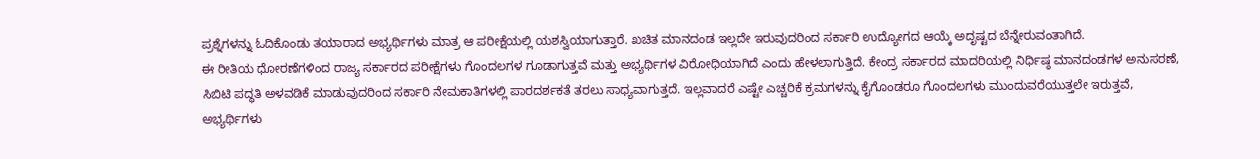ಪ್ರಶ್ನೆಗಳನ್ನು ಓದಿಕೊಂಡು ತಯಾರಾದ ಅಭ್ಯರ್ಥಿಗಳು ಮಾತ್ರ ಆ ಪರೀಕ್ಷೆಯಲ್ಲಿ ಯಶಸ್ವಿಯಾಗುತ್ತಾರೆ. ಖಚಿತ ಮಾನದಂಡ ಇಲ್ಲದೇ ಇರುವುದರಿಂದ ಸರ್ಕಾರಿ ಉದ್ಯೋಗದ ಆಯ್ಕೆ ಅದೃಷ್ಟದ ಬೆನ್ನೇರುವಂತಾಗಿದೆ.
ಈ ರೀತಿಯ ಧೋರಣೆಗಳಿಂದ ರಾಜ್ಯ ಸರ್ಕಾರದ ಪರೀಕ್ಷೆಗಳು ಗೊಂದಲಗಳ ಗೂಡಾಗುತ್ತವೆ ಮತ್ತು ಅಭ್ಯರ್ಥಿಗಳ ವಿರೋಧಿಯಾಗಿದೆ ಎಂದು ಹೇಳಲಾಗುತ್ತಿದೆ. ಕೇಂದ್ರ ಸರ್ಕಾರದ ಮಾದರಿಯಲ್ಲಿ ನಿರ್ಧಿಷ್ಠ ಮಾನದಂಡಗಳ ಅನುಸರಣೆ, ಸಿಬಿಟಿ ಪದ್ಧತಿ ಅಳವಡಿಕೆ ಮಾಡುವುದರಿಂದ ಸರ್ಕಾರಿ ನೇಮಕಾತಿಗಳಲ್ಲಿ ಪಾರದರ್ಶಕತೆ ತರಲು ಸಾಧ್ಯವಾಗುತ್ತದೆ. ಇಲ್ಲವಾದರೆ ಎಷ್ಟೇ ಎಚ್ಚರಿಕೆ ಕ್ರಮಗಳನ್ನು ಕೈಗೊಂಡರೂ ಗೊಂದಲಗಳು ಮುಂದುವರೆಯುತ್ತಲೇ ಇರುತ್ತವೆ, ಅಭ್ಯರ್ಥಿಗಳು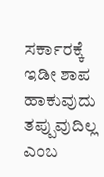ಸರ್ಕಾರಕ್ಕೆ ಇಡೀ ಶಾಪ ಹಾಕುವುದು ತಪ್ಪುವುದಿಲ್ಲ ಎಂಬ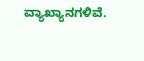ವ್ಯಾಖ್ಯಾನಗಳಿವೆ.